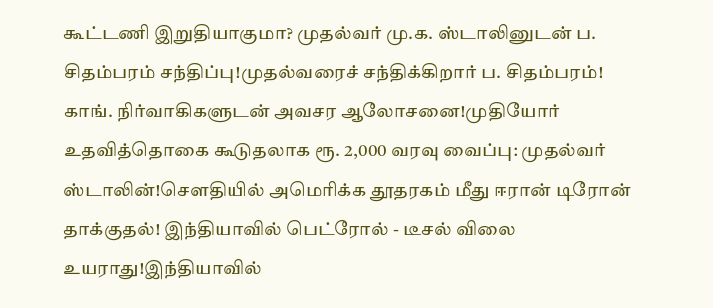கூட்டணி இறுதியாகுமா? முதல்வர் மு.க. ஸ்டாலினுடன் ப. சிதம்பரம் சந்திப்பு!முதல்வரைச் சந்திக்கிறார் ப. சிதம்பரம்! காங். நிர்வாகிகளுடன் அவசர ஆலோசனை!முதியோர் உதவித்தொகை கூடுதலாக ரூ. 2,000 வரவு வைப்பு: முதல்வர் ஸ்டாலின்!சௌதியில் அமெரிக்க தூதரகம் மீது ஈரான் டிரோன் தாக்குதல்! இந்தியாவில் பெட்ரோல் - டீசல் விலை உயராது!இந்தியாவில்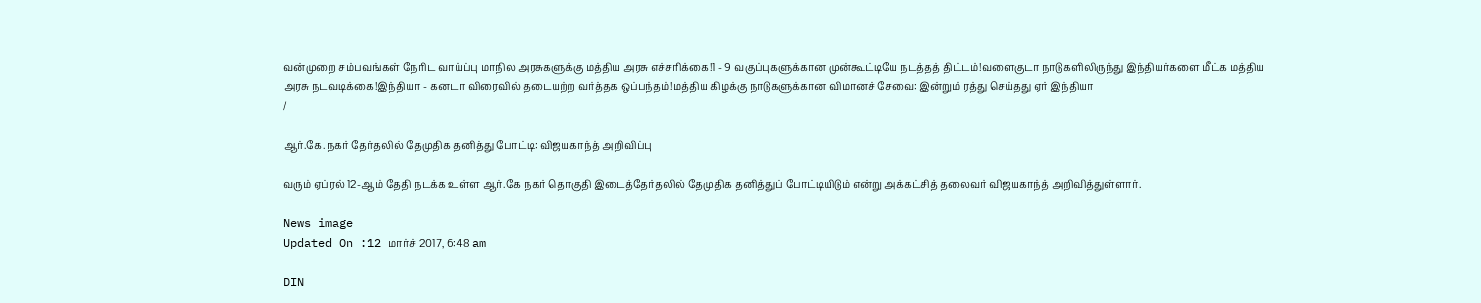வன்முறை சம்பவங்கள் நேரிட வாய்ப்பு மாநில அரசுகளுக்கு மத்திய அரசு எச்சரிக்கை!1 - 9 வகுப்புகளுக்கான முன்கூட்டியே நடத்தத் திட்டம்!வளைகுடா நாடுகளிலிருந்து இந்தியர்களை மீட்க மத்திய அரசு நடவடிக்கை!இந்தியா - கனடா விரைவில் தடையற்ற வர்த்தக ஒப்பந்தம்!மத்திய கிழக்கு நாடுகளுக்கான விமானச் சேவை: இன்றும் ரத்து செய்தது ஏர் இந்தியா
/

ஆர்.கே.நகர் தேர்தலில் தேமுதிக தனித்து போட்டி: விஜயகாந்த் அறிவிப்பு

வரும் ஏப்ரல் 12-ஆம் தேதி நடக்க உள்ள ஆர்.கே நகர் தொகுதி இடைத்தேர்தலில் தேமுதிக தனித்துப் போட்டியிடும் என்று அக்கட்சித் தலைவர் விஜயகாந்த் அறிவித்துள்ளார்.

News image
Updated On :12 மார்ச் 2017, 6:48 am

DIN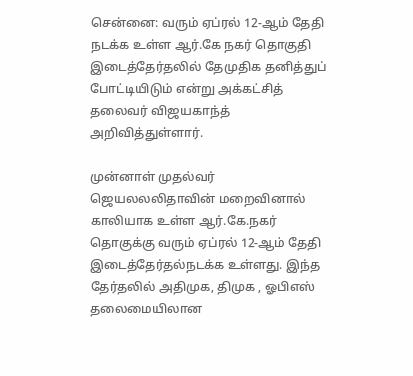சென்னை: வரும் ஏப்ரல் 12-ஆம் தேதி நடக்க உள்ள ஆர்.கே நகர் தொகுதி இடைத்தேர்தலில் தேமுதிக தனித்துப் போட்டியிடும் என்று அக்கட்சித் தலைவர் விஜயகாந்த் அறிவித்துள்ளார்.

முன்னாள் முதல்வர் ஜெயலலலிதாவின் மறைவினால் காலியாக உள்ள ஆர்.கே.நகர் தொகுக்கு வரும் ஏப்ரல் 12-ஆம் தேதி இடைத்தேர்தல்நடக்க உள்ளது. இந்த தேர்தலில் அதிமுக, திமுக , ஓபிஎஸ் தலைமையிலான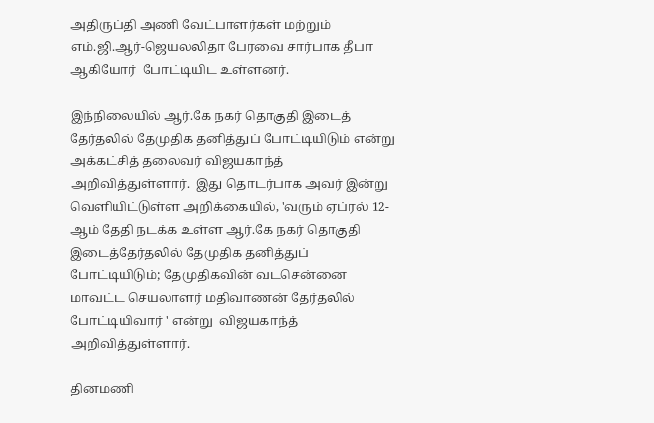அதிருப்தி அணி வேட்பாளர்கள் மற்றும் எம்.ஜி.ஆர்-ஜெயலலிதா பேரவை சார்பாக தீபா ஆகியோர்  போட்டியிட உள்ளனர்.

இந்நிலையில் ஆர்.கே நகர் தொகுதி இடைத் தேர்தலில் தேமுதிக தனித்துப் போட்டியிடும் என்று அக்கட்சித் தலைவர் விஜயகாந்த் அறிவித்துள்ளார்.  இது தொடர்பாக அவர் இன்று வெளியிட்டுள்ள அறிக்கையில், 'வரும் ஏப்ரல் 12-ஆம் தேதி நடக்க உள்ள ஆர்.கே நகர் தொகுதி இடைத்தேர்தலில் தேமுதிக தனித்துப் போட்டியிடும்; தேமுதிகவின் வடசென்னை மாவட்ட செயலாளர் மதிவாணன் தேர்தலில் போட்டியிவார் ' என்று  விஜயகாந்த் அறிவித்துள்ளார்.

தினமணி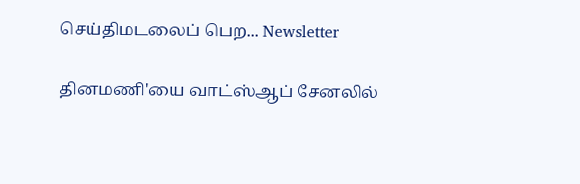செய்திமடலைப் பெற... Newsletter

தினமணி'யை வாட்ஸ்ஆப் சேனலில்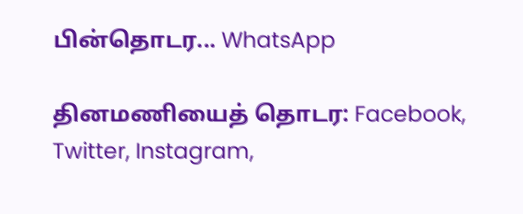பின்தொடர... WhatsApp

தினமணியைத் தொடர: Facebook, Twitter, Instagram,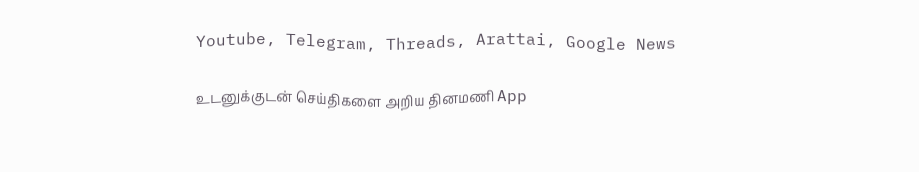Youtube, Telegram, Threads, Arattai, Google News

உடனுக்குடன் செய்திகளை அறிய தினமணி App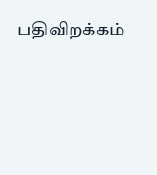பதிவிறக்கம்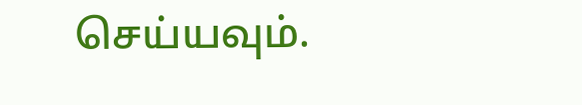செய்யவும்.